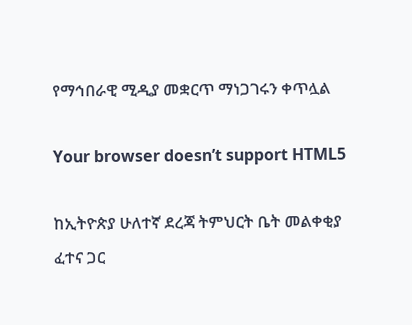የማኅበራዊ ሚዲያ መቋርጥ ማነጋገሩን ቀጥሏል

Your browser doesn’t support HTML5

ከኢትዮጵያ ሁለተኛ ደረጃ ትምህርት ቤት መልቀቂያ ፈተና ጋር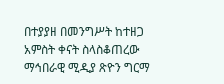በተያያዘ በመንግሥት ከተዘጋ አምስት ቀናት ስላስቆጠረው ማኅበራዊ ሚዲያ ጽዮን ግርማ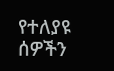የተለያዩ ሰዎችን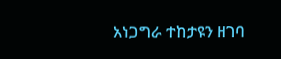አነጋግራ ተከታዩን ዘገባ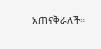አጠናቅራለች።